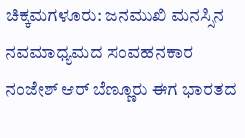ಚಿಕ್ಕಮಗಳೂರು: ಜನಮುಖಿ ಮನಸ್ಸಿನ ನವಮಾಧ್ಯಮದ ಸಂವಹನಕಾರ ನಂಜೇಶ್ ಆರ್ ಬೆಣ್ಣೂರು ಈಗ ಭಾರತದ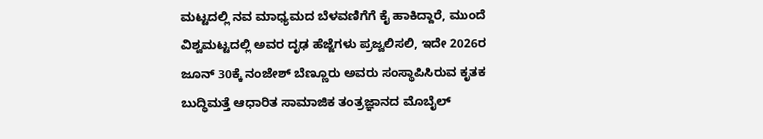ಮಟ್ಟದಲ್ಲಿ ನವ ಮಾಧ್ಯಮದ ಬೆಳವಣಿಗೆಗೆ ಕೈ ಹಾಕಿದ್ದಾರೆ, ಮುಂದೆ ವಿಶ್ವಮಟ್ಟದಲ್ಲಿ ಅವರ ದೃಢ ಹೆಜ್ಜೆಗಳು ಪ್ರಜ್ವಲಿಸಲಿ, ಇದೇ 2026ರ ಜೂನ್ 30ಕ್ಕೆ ನಂಜೇಶ್ ಬೆಣ್ಣೂರು ಅವರು ಸಂಸ್ಥಾಪಿಸಿರುವ ಕೃತಕ ಬುದ್ಧಿಮತ್ತೆ ಆಧಾರಿತ ಸಾಮಾಜಿಕ ತಂತ್ರಜ್ಞಾನದ ಮೊಬೈಲ್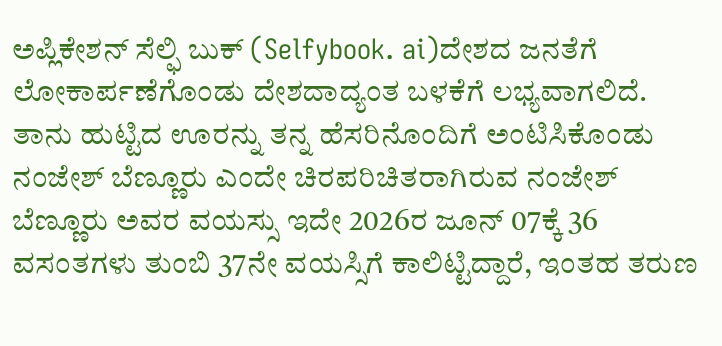ಅಪ್ಲಿಕೇಶನ್ ಸೆಲ್ಫಿ ಬುಕ್ (Selfybook. ai)ದೇಶದ ಜನತೆಗೆ ಲೋಕಾರ್ಪಣೆಗೊಂಡು ದೇಶದಾದ್ಯಂತ ಬಳಕೆಗೆ ಲಭ್ಯವಾಗಲಿದೆ.
ತಾನು ಹುಟ್ಟಿದ ಊರನ್ನು ತನ್ನ ಹೆಸರಿನೊಂದಿಗೆ ಅಂಟಿಸಿಕೊಂಡು ನಂಜೇಶ್ ಬೆಣ್ಣೂರು ಎಂದೇ ಚಿರಪರಿಚಿತರಾಗಿರುವ ನಂಜೇಶ್ ಬೆಣ್ಣೂರು ಅವರ ವಯಸ್ಸು ಇದೇ 2026ರ ಜೂನ್ 07ಕ್ಕೆ 36 ವಸಂತಗಳು ತುಂಬಿ 37ನೇ ವಯಸ್ಸಿಗೆ ಕಾಲಿಟ್ಟಿದ್ದಾರೆ, ಇಂತಹ ತರುಣ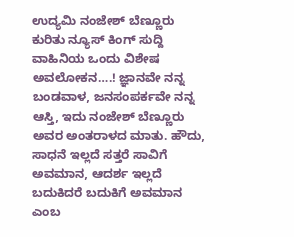ಉದ್ಯಮಿ ನಂಜೇಶ್ ಬೆಣ್ಣೂರು ಕುರಿತು ನ್ಯೂಸ್ ಕಿಂಗ್ ಸುದ್ದಿ ವಾಹಿನಿಯ ಒಂದು ವಿಶೇಷ ಅವಲೋಕನ….! ಜ್ಞಾನವೇ ನನ್ನ ಬಂಡವಾಳ, ಜನಸಂಪರ್ಕವೇ ನನ್ನ ಆಸ್ತಿ, ಇದು ನಂಜೇಶ್ ಬೆಣ್ಣೂರು ಅವರ ಅಂತರಾಳದ ಮಾತು. ಹೌದು, ಸಾಧನೆ ಇಲ್ಲದೆ ಸತ್ತರೆ ಸಾವಿಗೆ ಅವಮಾನ, ಆದರ್ಶ ಇಲ್ಲದೆ ಬದುಕಿದರೆ ಬದುಕಿಗೆ ಅವಮಾನ ಎಂಬ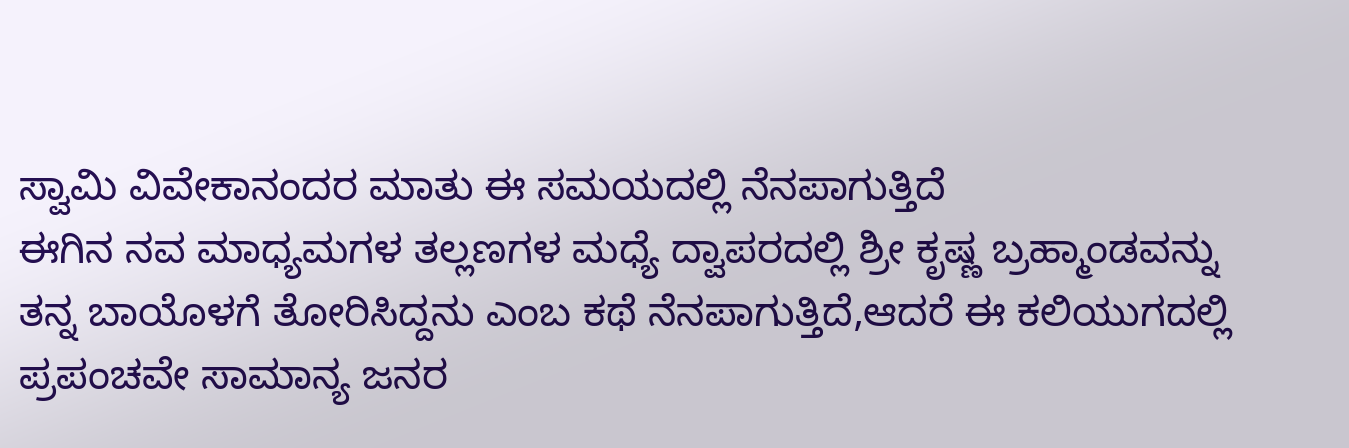ಸ್ವಾಮಿ ವಿವೇಕಾನಂದರ ಮಾತು ಈ ಸಮಯದಲ್ಲಿ ನೆನಪಾಗುತ್ತಿದೆ
ಈಗಿನ ನವ ಮಾಧ್ಯಮಗಳ ತಲ್ಲಣಗಳ ಮಧ್ಯೆ ದ್ವಾಪರದಲ್ಲಿ ಶ್ರೀ ಕೃಷ್ಣ ಬ್ರಹ್ಮಾಂಡವನ್ನು ತನ್ನ ಬಾಯೊಳಗೆ ತೋರಿಸಿದ್ದನು ಎಂಬ ಕಥೆ ನೆನಪಾಗುತ್ತಿದೆ,ಆದರೆ ಈ ಕಲಿಯುಗದಲ್ಲಿ ಪ್ರಪಂಚವೇ ಸಾಮಾನ್ಯ ಜನರ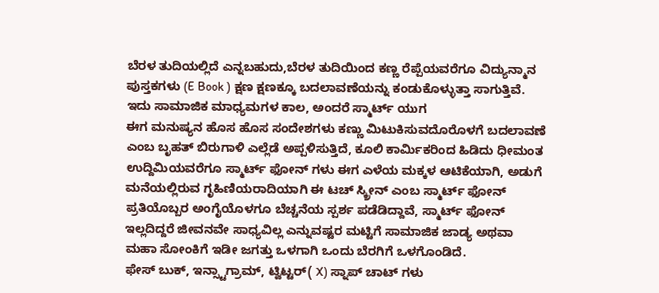ಬೆರಳ ತುದಿಯಲ್ಲಿದೆ ಎನ್ನಬಹುದು,ಬೆರಳ ತುದಿಯಿಂದ ಕಣ್ಣ ರೆಪ್ಪೆಯವರೆಗೂ ವಿದ್ಯುನ್ಮಾನ ಪುಸ್ತಕಗಳು (E Book ) ಕ್ಷಣ ಕ್ಷಣಕ್ಕೂ ಬದಲಾವಣೆಯನ್ನು ಕಂಡುಕೊಳ್ಳುತ್ತಾ ಸಾಗುತ್ತಿವೆ.
ಇದು ಸಾಮಾಜಿಕ ಮಾಧ್ಯಮಗಳ ಕಾಲ, ಅಂದರೆ ಸ್ಮಾರ್ಟ್ ಯುಗ
ಈಗ ಮನುಷ್ಯನ ಹೊಸ ಹೊಸ ಸಂದೇಶಗಳು ಕಣ್ಣು ಮಿಟುಕಿಸುವದೊರೊಳಗೆ ಬದಲಾವಣೆ ಎಂಬ ಬೃಹತ್ ಬಿರುಗಾಳಿ ಎಲ್ಲೆಡೆ ಅಪ್ಪಳಿಸುತ್ತಿದೆ, ಕೂಲಿ ಕಾರ್ಮಿಕರಿಂದ ಹಿಡಿದು ಧೀಮಂತ ಉದ್ದಿಮಿಯವರೆಗೂ ಸ್ಮಾರ್ಟ್ ಫೋನ್ ಗಳು ಈಗ ಎಳೆಯ ಮಕ್ಕಳ ಆಟಿಕೆಯಾಗಿ, ಅಡುಗೆ ಮನೆಯಲ್ಲಿರುವ ಗೃಹಿಣಿಯರಾದಿಯಾಗಿ ಈ ಟಚ್ ಸ್ಕ್ರೀನ್ ಎಂಬ ಸ್ಮಾರ್ಟ್ ಫೋನ್ ಪ್ರತಿಯೊಬ್ಬರ ಅಂಗೈಯೊಳಗೂ ಬೆಚ್ಚನೆಯ ಸ್ಪರ್ಶ ಪಡೆಡಿದ್ದಾವೆ, ಸ್ಮಾರ್ಟ್ ಫೋನ್ ಇಲ್ಲದಿದ್ದರೆ ಜೀವನವೇ ಸಾಧ್ಯವಿಲ್ಲ ಎನ್ನುವಷ್ಟರ ಮಟ್ಟಿಗೆ ಸಾಮಾಜಿಕ ಜಾಡ್ಯ ಅಥವಾ ಮಹಾ ಸೋಂಕಿಗೆ ಇಡೀ ಜಗತ್ತು ಒಳಗಾಗಿ ಒಂದು ಬೆರಗಿಗೆ ಒಳಗೊಂಡಿದೆ.
ಫೇಸ್ ಬುಕ್, ಇನ್ಸ್ಟಾಗ್ರಾಮ್, ಟ್ವಿಟ್ಟರ್( X) ಸ್ನಾಪ್ ಚಾಟ್ ಗಳು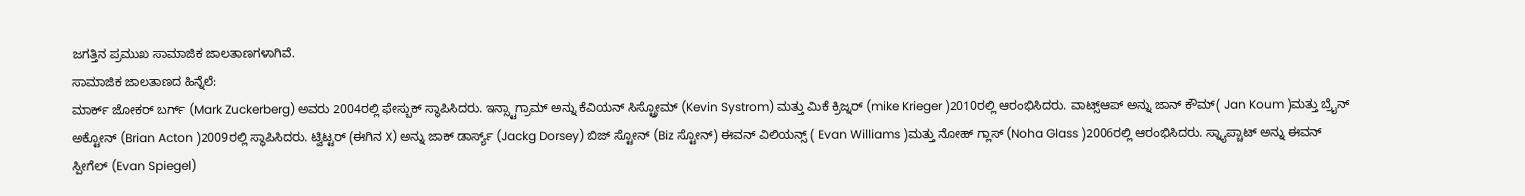ಜಗತ್ತಿನ ಪ್ರಮುಖ ಸಾಮಾಜಿಕ ಜಾಲತಾಣಗಳಾಗಿವೆ.
ಸಾಮಾಜಿಕ ಜಾಲತಾಣದ ಹಿನ್ನೆಲೆ:
ಮಾರ್ಕ್ ಜೋಕರ್ ಬರ್ಗ್ (Mark Zuckerberg) ಅವರು 2004ರಲ್ಲಿ ಫೇಸ್ಬುಕ್ ಸ್ಥಾಪಿಸಿದರು. ಇನ್ಸ್ಟಾಗ್ರಾಮ್ ಅನ್ನು ಕೆವಿಯನ್ ಸಿಸ್ಟ್ರೋಮ್ (Kevin Systrom) ಮತ್ತು ಮಿಕೆ ಕ್ರಿಜ್ನರ್ (mike Krieger )2010ರಲ್ಲಿ ಆರಂಭಿಸಿದರು. ವಾಟ್ಸ್ಆಪ್ ಅನ್ನು ಜಾನ್ ಕೌಮ್( Jan Koum )ಮತ್ತು ಬ್ರೈನ್ ಅಕ್ಟೋನ್ (Brian Acton )2009ರಲ್ಲಿ ಸ್ಥಾಪಿಸಿದರು. ಟ್ವಿಟ್ಟರ್ (ಈಗಿನ X) ಅನ್ನು ಜಾಕ್ ಡಾರ್ಸ್ಯ್ (Jackg Dorsey) ಬಿಜ್ ಸ್ಟೋನ್ (Biz ಸ್ಟೋನ್) ಈವನ್ ವಿಲಿಯನ್ಸ್ ( Evan Williams )ಮತ್ತು ನೋಹ್ ಗ್ಲಾಸ್ (Noha Glass )2006ರಲ್ಲಿ ಆರಂಭಿಸಿದರು. ಸ್ನ್ಯಾಪ್ಚಾಟ್ ಅನ್ನು ಈವನ್ ಸ್ಪೀಗೆಲ್ (Evan Spiegel)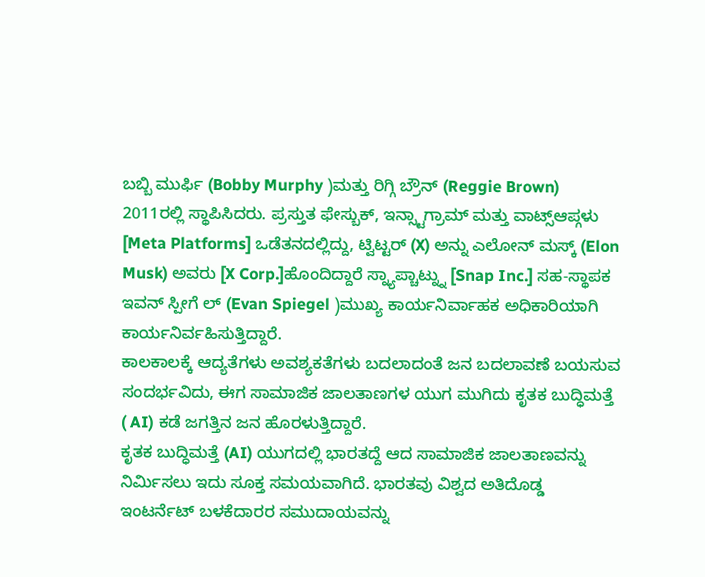ಬಬ್ಬಿ ಮುರ್ಫಿ (Bobby Murphy )ಮತ್ತು ರಿಗ್ಗಿ ಬ್ರೌನ್ (Reggie Brown) 2011ರಲ್ಲಿ ಸ್ಥಾಪಿಸಿದರು. ಪ್ರಸ್ತುತ ಫೇಸ್ಬುಕ್, ಇನ್ಸ್ಟಾಗ್ರಾಮ್ ಮತ್ತು ವಾಟ್ಸ್ಆಪ್ಗಳು [Meta Platforms] ಒಡೆತನದಲ್ಲಿದ್ದು, ಟ್ವಿಟ್ಟರ್ (X) ಅನ್ನು ಎಲೋನ್ ಮಸ್ಕ್ (Elon Musk) ಅವರು [X Corp.]ಹೊಂದಿದ್ದಾರೆ ಸ್ನ್ಯಾಪ್ಚಾಟ್ನ್ನು [Snap Inc.] ಸಹ-ಸ್ಥಾಪಕ ಇವನ್ ಸ್ಪೀಗೆ ಲ್ (Evan Spiegel )ಮುಖ್ಯ ಕಾರ್ಯನಿರ್ವಾಹಕ ಅಧಿಕಾರಿಯಾಗಿ ಕಾರ್ಯನಿರ್ವಹಿಸುತ್ತಿದ್ದಾರೆ.
ಕಾಲಕಾಲಕ್ಕೆ ಆದ್ಯತೆಗಳು ಅವಶ್ಯಕತೆಗಳು ಬದಲಾದಂತೆ ಜನ ಬದಲಾವಣೆ ಬಯಸುವ ಸಂದರ್ಭವಿದು, ಈಗ ಸಾಮಾಜಿಕ ಜಾಲತಾಣಗಳ ಯುಗ ಮುಗಿದು ಕೃತಕ ಬುದ್ಧಿಮತ್ತೆ ( AI) ಕಡೆ ಜಗತ್ತಿನ ಜನ ಹೊರಳುತ್ತಿದ್ದಾರೆ.
ಕೃತಕ ಬುದ್ಧಿಮತ್ತೆ (AI) ಯುಗದಲ್ಲಿ ಭಾರತದ್ದೆ ಆದ ಸಾಮಾಜಿಕ ಜಾಲತಾಣವನ್ನು ನಿರ್ಮಿಸಲು ಇದು ಸೂಕ್ತ ಸಮಯವಾಗಿದೆ. ಭಾರತವು ವಿಶ್ವದ ಅತಿದೊಡ್ಡ ಇಂಟರ್ನೆಟ್ ಬಳಕೆದಾರರ ಸಮುದಾಯವನ್ನು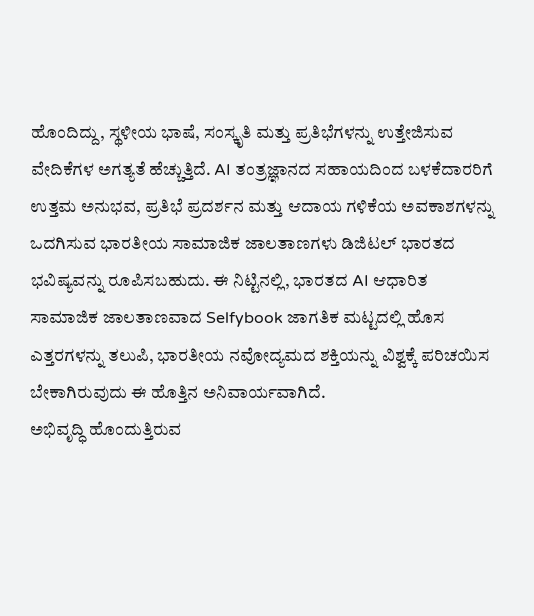ಹೊಂದಿದ್ದು, ಸ್ಥಳೀಯ ಭಾಷೆ, ಸಂಸ್ಕೃತಿ ಮತ್ತು ಪ್ರತಿಭೆಗಳನ್ನು ಉತ್ತೇಜಿಸುವ ವೇದಿಕೆಗಳ ಅಗತ್ಯತೆ ಹೆಚ್ಚುತ್ತಿದೆ. AI ತಂತ್ರಜ್ಞಾನದ ಸಹಾಯದಿಂದ ಬಳಕೆದಾರರಿಗೆ ಉತ್ತಮ ಅನುಭವ, ಪ್ರತಿಭೆ ಪ್ರದರ್ಶನ ಮತ್ತು ಆದಾಯ ಗಳಿಕೆಯ ಅವಕಾಶಗಳನ್ನು ಒದಗಿಸುವ ಭಾರತೀಯ ಸಾಮಾಜಿಕ ಜಾಲತಾಣಗಳು ಡಿಜಿಟಲ್ ಭಾರತದ ಭವಿಷ್ಯವನ್ನು ರೂಪಿಸಬಹುದು. ಈ ನಿಟ್ಟಿನಲ್ಲಿ, ಭಾರತದ AI ಆಧಾರಿತ ಸಾಮಾಜಿಕ ಜಾಲತಾಣವಾದ Selfybook ಜಾಗತಿಕ ಮಟ್ಟದಲ್ಲಿ ಹೊಸ ಎತ್ತರಗಳನ್ನು ತಲುಪಿ, ಭಾರತೀಯ ನವೋದ್ಯಮದ ಶಕ್ತಿಯನ್ನು ವಿಶ್ವಕ್ಕೆ ಪರಿಚಯಿಸ ಬೇಕಾಗಿರುವುದು ಈ ಹೊತ್ತಿನ ಅನಿವಾರ್ಯವಾಗಿದೆ.
ಅಭಿವೃದ್ಧಿ ಹೊಂದುತ್ತಿರುವ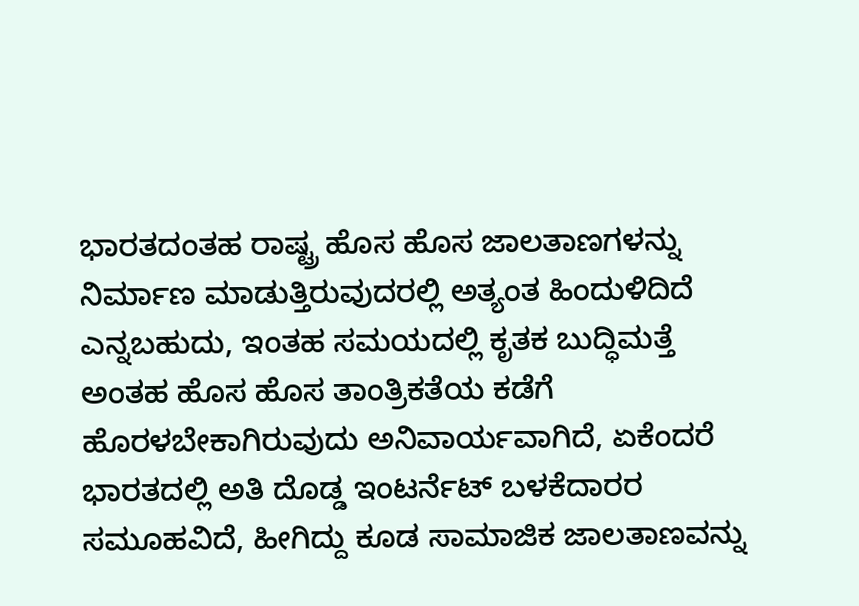ಭಾರತದಂತಹ ರಾಷ್ಟ್ರ ಹೊಸ ಹೊಸ ಜಾಲತಾಣಗಳನ್ನು ನಿರ್ಮಾಣ ಮಾಡುತ್ತಿರುವುದರಲ್ಲಿ ಅತ್ಯಂತ ಹಿಂದುಳಿದಿದೆ ಎನ್ನಬಹುದು, ಇಂತಹ ಸಮಯದಲ್ಲಿ ಕೃತಕ ಬುದ್ಧಿಮತ್ತೆ ಅಂತಹ ಹೊಸ ಹೊಸ ತಾಂತ್ರಿಕತೆಯ ಕಡೆಗೆ ಹೊರಳಬೇಕಾಗಿರುವುದು ಅನಿವಾರ್ಯವಾಗಿದೆ, ಏಕೆಂದರೆ ಭಾರತದಲ್ಲಿ ಅತಿ ದೊಡ್ಡ ಇಂಟರ್ನೆಟ್ ಬಳಕೆದಾರರ ಸಮೂಹವಿದೆ, ಹೀಗಿದ್ದು ಕೂಡ ಸಾಮಾಜಿಕ ಜಾಲತಾಣವನ್ನು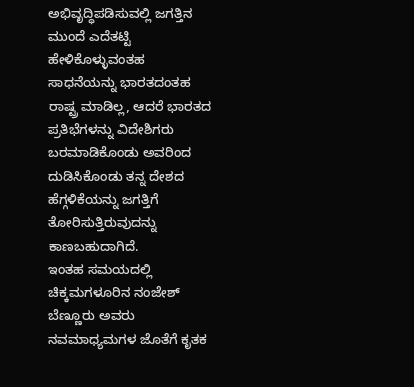ಅಭಿವೃದ್ಧಿಪಡಿಸುವಲ್ಲಿ ಜಗತ್ತಿನ ಮುಂದೆ ಎದೆತಟ್ಟಿ ಹೇಳಿಕೊಳ್ಳುವಂತಹ ಸಾಧನೆಯನ್ನು ಭಾರತದಂತಹ ರಾಷ್ಟ್ರ ಮಾಡಿಲ್ಲ, ಆದರೆ ಭಾರತದ ಪ್ರತಿಭೆಗಳನ್ನು ವಿದೇಶಿಗರು ಬರಮಾಡಿಕೊಂಡು ಅವರಿಂದ ದುಡಿಸಿಕೊಂಡು ತನ್ನ ದೇಶದ ಹೆಗ್ಗಳಿಕೆಯನ್ನು ಜಗತ್ತಿಗೆ ತೋರಿಸುತ್ತಿರುವುದನ್ನು ಕಾಣಬಹುದಾಗಿದೆ.
ಇಂತಹ ಸಮಯದಲ್ಲಿ ಚಿಕ್ಕಮಗಳೂರಿನ ನಂಜೇಶ್ ಬೆಣ್ಣೂರು ಅವರು ನವಮಾಧ್ಯಮಗಳ ಜೊತೆಗೆ ಕೃತಕ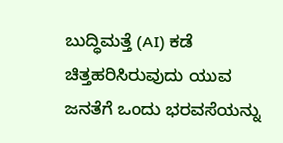ಬುದ್ಧಿಮತ್ತೆ (AI) ಕಡೆ ಚಿತ್ತಹರಿಸಿರುವುದು ಯುವ ಜನತೆಗೆ ಒಂದು ಭರವಸೆಯನ್ನು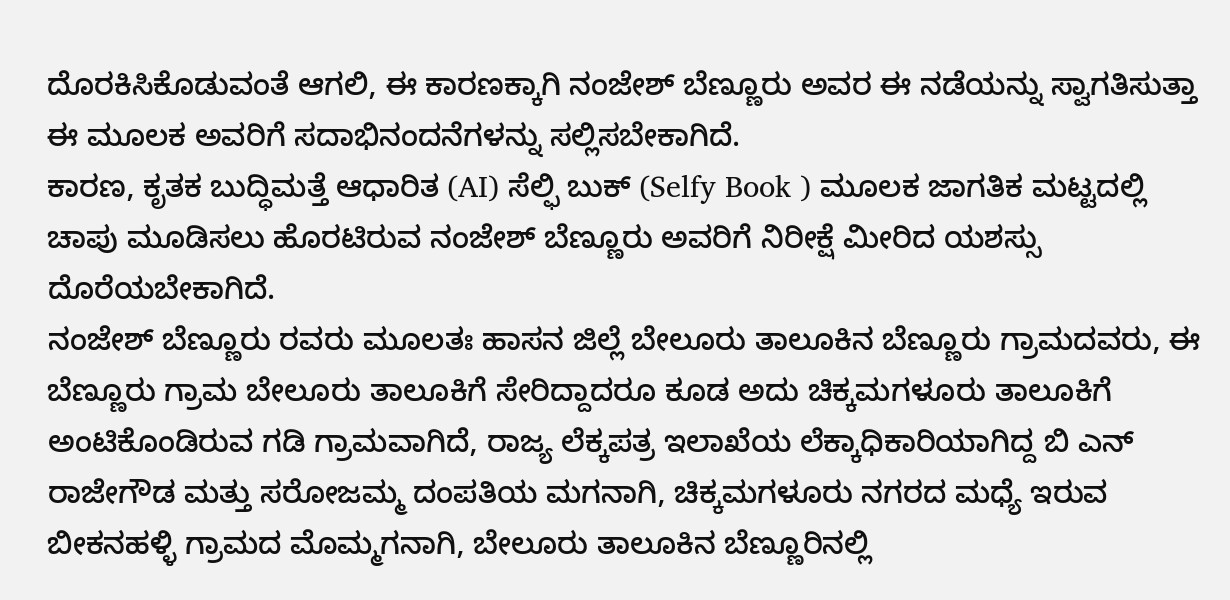ದೊರಕಿಸಿಕೊಡುವಂತೆ ಆಗಲಿ, ಈ ಕಾರಣಕ್ಕಾಗಿ ನಂಜೇಶ್ ಬೆಣ್ಣೂರು ಅವರ ಈ ನಡೆಯನ್ನು ಸ್ವಾಗತಿಸುತ್ತಾ ಈ ಮೂಲಕ ಅವರಿಗೆ ಸದಾಭಿನಂದನೆಗಳನ್ನು ಸಲ್ಲಿಸಬೇಕಾಗಿದೆ.
ಕಾರಣ, ಕೃತಕ ಬುದ್ಧಿಮತ್ತೆ ಆಧಾರಿತ (AI) ಸೆಲ್ಫಿ ಬುಕ್ (Selfy Book ) ಮೂಲಕ ಜಾಗತಿಕ ಮಟ್ಟದಲ್ಲಿ ಚಾಪು ಮೂಡಿಸಲು ಹೊರಟಿರುವ ನಂಜೇಶ್ ಬೆಣ್ಣೂರು ಅವರಿಗೆ ನಿರೀಕ್ಷೆ ಮೀರಿದ ಯಶಸ್ಸು ದೊರೆಯಬೇಕಾಗಿದೆ.
ನಂಜೇಶ್ ಬೆಣ್ಣೂರು ರವರು ಮೂಲತಃ ಹಾಸನ ಜಿಲ್ಲೆ ಬೇಲೂರು ತಾಲೂಕಿನ ಬೆಣ್ಣೂರು ಗ್ರಾಮದವರು, ಈ ಬೆಣ್ಣೂರು ಗ್ರಾಮ ಬೇಲೂರು ತಾಲೂಕಿಗೆ ಸೇರಿದ್ದಾದರೂ ಕೂಡ ಅದು ಚಿಕ್ಕಮಗಳೂರು ತಾಲೂಕಿಗೆ ಅಂಟಿಕೊಂಡಿರುವ ಗಡಿ ಗ್ರಾಮವಾಗಿದೆ, ರಾಜ್ಯ ಲೆಕ್ಕಪತ್ರ ಇಲಾಖೆಯ ಲೆಕ್ಕಾಧಿಕಾರಿಯಾಗಿದ್ದ ಬಿ ಎನ್ ರಾಜೇಗೌಡ ಮತ್ತು ಸರೋಜಮ್ಮ ದಂಪತಿಯ ಮಗನಾಗಿ, ಚಿಕ್ಕಮಗಳೂರು ನಗರದ ಮಧ್ಯೆ ಇರುವ ಬೀಕನಹಳ್ಳಿ ಗ್ರಾಮದ ಮೊಮ್ಮಗನಾಗಿ, ಬೇಲೂರು ತಾಲೂಕಿನ ಬೆಣ್ಣೂರಿನಲ್ಲಿ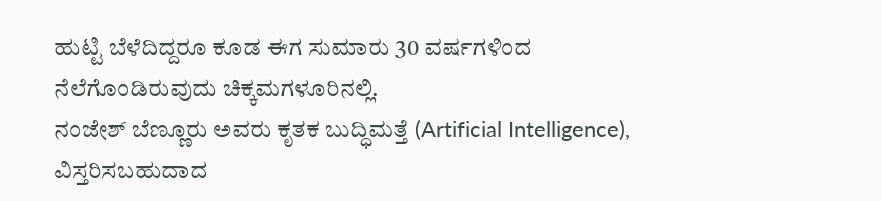ಹುಟ್ಟಿ ಬೆಳೆದಿದ್ದರೂ ಕೂಡ ಈಗ ಸುಮಾರು 30 ವರ್ಷಗಳಿಂದ ನೆಲೆಗೊಂಡಿರುವುದು ಚಿಕ್ಕಮಗಳೂರಿನಲ್ಲಿ.
ನಂಜೇಶ್ ಬೆಣ್ಣೂರು ಅವರು ಕೃತಕ ಬುದ್ಧಿಮತ್ತೆ (Artificial Intelligence), ವಿಸ್ತರಿಸಬಹುದಾದ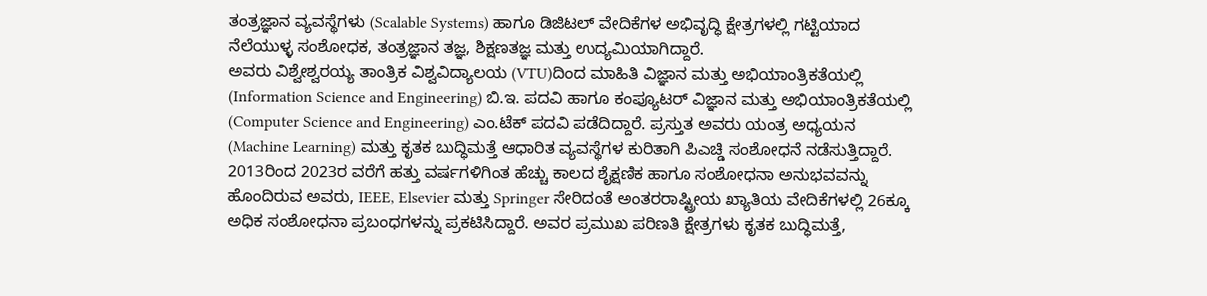ತಂತ್ರಜ್ಞಾನ ವ್ಯವಸ್ಥೆಗಳು (Scalable Systems) ಹಾಗೂ ಡಿಜಿಟಲ್ ವೇದಿಕೆಗಳ ಅಭಿವೃದ್ಧಿ ಕ್ಷೇತ್ರಗಳಲ್ಲಿ ಗಟ್ಟಿಯಾದ ನೆಲೆಯುಳ್ಳ ಸಂಶೋಧಕ, ತಂತ್ರಜ್ಞಾನ ತಜ್ಞ, ಶಿಕ್ಷಣತಜ್ಞ ಮತ್ತು ಉದ್ಯಮಿಯಾಗಿದ್ದಾರೆ.
ಅವರು ವಿಶ್ವೇಶ್ವರಯ್ಯ ತಾಂತ್ರಿಕ ವಿಶ್ವವಿದ್ಯಾಲಯ (VTU)ದಿಂದ ಮಾಹಿತಿ ವಿಜ್ಞಾನ ಮತ್ತು ಅಭಿಯಾಂತ್ರಿಕತೆಯಲ್ಲಿ (Information Science and Engineering) ಬಿ.ಇ. ಪದವಿ ಹಾಗೂ ಕಂಪ್ಯೂಟರ್ ವಿಜ್ಞಾನ ಮತ್ತು ಅಭಿಯಾಂತ್ರಿಕತೆಯಲ್ಲಿ (Computer Science and Engineering) ಎಂ.ಟೆಕ್ ಪದವಿ ಪಡೆದಿದ್ದಾರೆ. ಪ್ರಸ್ತುತ ಅವರು ಯಂತ್ರ ಅಧ್ಯಯನ (Machine Learning) ಮತ್ತು ಕೃತಕ ಬುದ್ಧಿಮತ್ತೆ ಆಧಾರಿತ ವ್ಯವಸ್ಥೆಗಳ ಕುರಿತಾಗಿ ಪಿಎಚ್ಡಿ ಸಂಶೋಧನೆ ನಡೆಸುತ್ತಿದ್ದಾರೆ.
2013ರಿಂದ 2023ರ ವರೆಗೆ ಹತ್ತು ವರ್ಷಗಳಿಗಿಂತ ಹೆಚ್ಚು ಕಾಲದ ಶೈಕ್ಷಣಿಕ ಹಾಗೂ ಸಂಶೋಧನಾ ಅನುಭವವನ್ನು ಹೊಂದಿರುವ ಅವರು, IEEE, Elsevier ಮತ್ತು Springer ಸೇರಿದಂತೆ ಅಂತರರಾಷ್ಟ್ರೀಯ ಖ್ಯಾತಿಯ ವೇದಿಕೆಗಳಲ್ಲಿ 26ಕ್ಕೂ ಅಧಿಕ ಸಂಶೋಧನಾ ಪ್ರಬಂಧಗಳನ್ನು ಪ್ರಕಟಿಸಿದ್ದಾರೆ. ಅವರ ಪ್ರಮುಖ ಪರಿಣತಿ ಕ್ಷೇತ್ರಗಳು ಕೃತಕ ಬುದ್ಧಿಮತ್ತೆ,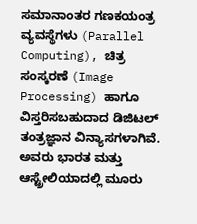ಸಮಾನಾಂತರ ಗಣಕಯಂತ್ರ ವ್ಯವಸ್ಥೆಗಳು (Parallel Computing), ಚಿತ್ರ ಸಂಸ್ಕರಣೆ (Image Processing) ಹಾಗೂ ವಿಸ್ತರಿಸಬಹುದಾದ ಡಿಜಿಟಲ್ ತಂತ್ರಜ್ಞಾನ ವಿನ್ಯಾಸಗಳಾಗಿವೆ.
ಅವರು ಭಾರತ ಮತ್ತು ಆಸ್ಟ್ರೇಲಿಯಾದಲ್ಲಿ ಮೂರು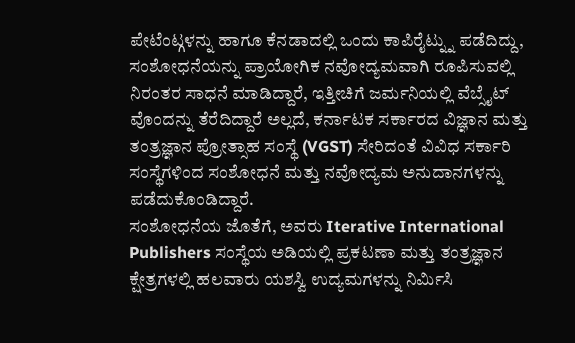ಪೇಟೆಂಟ್ಗಳನ್ನು ಹಾಗೂ ಕೆನಡಾದಲ್ಲಿ ಒಂದು ಕಾಪಿರೈಟ್ನ್ನು ಪಡೆದಿದ್ದು, ಸಂಶೋಧನೆಯನ್ನು ಪ್ರಾಯೋಗಿಕ ನವೋದ್ಯಮವಾಗಿ ರೂಪಿಸುವಲ್ಲಿ ನಿರಂತರ ಸಾಧನೆ ಮಾಡಿದ್ದಾರೆ, ಇತ್ತೀಚಿಗೆ ಜರ್ಮನಿಯಲ್ಲಿ ವೆಬ್ಸೈಟ್ ವೊಂದನ್ನು ತೆರೆದಿದ್ದಾರೆ ಅಲ್ಲದೆ, ಕರ್ನಾಟಕ ಸರ್ಕಾರದ ವಿಜ್ಞಾನ ಮತ್ತು ತಂತ್ರಜ್ಞಾನ ಪ್ರೋತ್ಸಾಹ ಸಂಸ್ಥೆ (VGST) ಸೇರಿದಂತೆ ವಿವಿಧ ಸರ್ಕಾರಿ ಸಂಸ್ಥೆಗಳಿಂದ ಸಂಶೋಧನೆ ಮತ್ತು ನವೋದ್ಯಮ ಅನುದಾನಗಳನ್ನು ಪಡೆದುಕೊಂಡಿದ್ದಾರೆ.
ಸಂಶೋಧನೆಯ ಜೊತೆಗೆ, ಅವರು Iterative International Publishers ಸಂಸ್ಥೆಯ ಅಡಿಯಲ್ಲಿ ಪ್ರಕಟಣಾ ಮತ್ತು ತಂತ್ರಜ್ಞಾನ ಕ್ಷೇತ್ರಗಳಲ್ಲಿ ಹಲವಾರು ಯಶಸ್ವಿ ಉದ್ಯಮಗಳನ್ನು ನಿರ್ಮಿಸಿ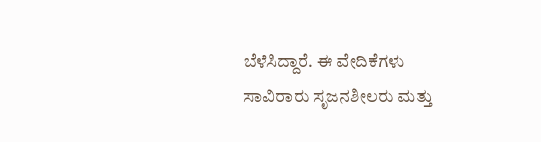ಬೆಳೆಸಿದ್ದಾರೆ. ಈ ವೇದಿಕೆಗಳು ಸಾವಿರಾರು ಸೃಜನಶೀಲರು ಮತ್ತು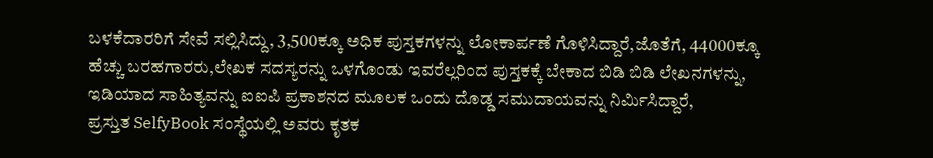ಬಳಕೆದಾರರಿಗೆ ಸೇವೆ ಸಲ್ಲಿಸಿದ್ದು, 3,500ಕ್ಕೂ ಅಧಿಕ ಪುಸ್ತಕಗಳನ್ನು ಲೋಕಾರ್ಪಣೆ ಗೊಳಿಸಿದ್ದಾರೆ,ಜೊತೆಗೆ, 44000ಕ್ಕೂ ಹೆಚ್ಚು ಬರಹಗಾರರು,ಲೇಖಕ ಸದಸ್ಯರನ್ನು ಒಳಗೊಂಡು ಇವರೆಲ್ಲರಿಂದ ಪುಸ್ತಕಕ್ಕೆ ಬೇಕಾದ ಬಿಡಿ ಬಿಡಿ ಲೇಖನಗಳನ್ನು, ಇಡಿಯಾದ ಸಾಹಿತ್ಯವನ್ನು ಐಐಪಿ ಪ್ರಕಾಶನದ ಮೂಲಕ ಒಂದು ದೊಡ್ಡ ಸಮುದಾಯವನ್ನು ನಿರ್ಮಿಸಿದ್ದಾರೆ,
ಪ್ರಸ್ತುತ SelfyBook ಸಂಸ್ಥೆಯಲ್ಲಿ ಅವರು ಕೃತಕ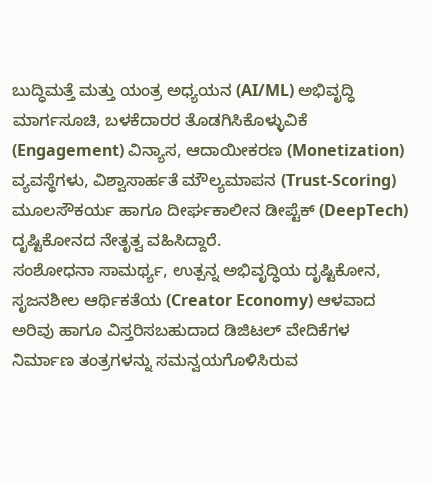ಬುದ್ಧಿಮತ್ತೆ ಮತ್ತು ಯಂತ್ರ ಅಧ್ಯಯನ (AI/ML) ಅಭಿವೃದ್ಧಿ ಮಾರ್ಗಸೂಚಿ, ಬಳಕೆದಾರರ ತೊಡಗಿಸಿಕೊಳ್ಳುವಿಕೆ (Engagement) ವಿನ್ಯಾಸ, ಆದಾಯೀಕರಣ (Monetization) ವ್ಯವಸ್ಥೆಗಳು, ವಿಶ್ವಾಸಾರ್ಹತೆ ಮೌಲ್ಯಮಾಪನ (Trust-Scoring) ಮೂಲಸೌಕರ್ಯ ಹಾಗೂ ದೀರ್ಘಕಾಲೀನ ಡೀಪ್ಟೆಕ್ (DeepTech) ದೃಷ್ಟಿಕೋನದ ನೇತೃತ್ವ ವಹಿಸಿದ್ದಾರೆ.
ಸಂಶೋಧನಾ ಸಾಮರ್ಥ್ಯ, ಉತ್ಪನ್ನ ಅಭಿವೃದ್ಧಿಯ ದೃಷ್ಟಿಕೋನ, ಸೃಜನಶೀಲ ಆರ್ಥಿಕತೆಯ (Creator Economy) ಆಳವಾದ ಅರಿವು ಹಾಗೂ ವಿಸ್ತರಿಸಬಹುದಾದ ಡಿಜಿಟಲ್ ವೇದಿಕೆಗಳ ನಿರ್ಮಾಣ ತಂತ್ರಗಳನ್ನು ಸಮನ್ವಯಗೊಳಿಸಿರುವ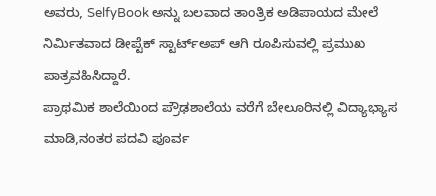ಅವರು, SelfyBook ಅನ್ನು ಬಲವಾದ ತಾಂತ್ರಿಕ ಅಡಿಪಾಯದ ಮೇಲೆ ನಿರ್ಮಿತವಾದ ಡೀಪ್ಟೆಕ್ ಸ್ಟಾರ್ಟ್ಅಪ್ ಆಗಿ ರೂಪಿಸುವಲ್ಲಿ ಪ್ರಮುಖ ಪಾತ್ರವಹಿಸಿದ್ದಾರೆ.
ಪ್ರಾಥಮಿಕ ಶಾಲೆಯಿಂದ ಪ್ರೌಢಶಾಲೆಯ ವರೆಗೆ ಬೇಲೂರಿನಲ್ಲಿ ವಿದ್ಯಾಭ್ಯಾಸ ಮಾಡಿ,ನಂತರ ಪದವಿ ಪೂರ್ವ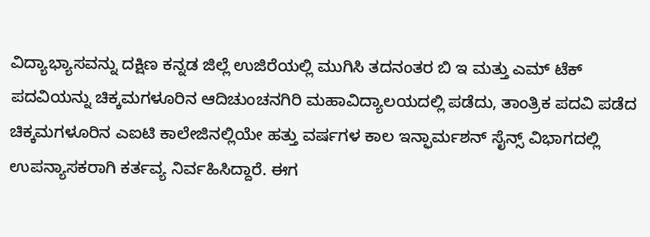ವಿದ್ಯಾಭ್ಯಾಸವನ್ನು ದಕ್ಷಿಣ ಕನ್ನಡ ಜಿಲ್ಲೆ ಉಜಿರೆಯಲ್ಲಿ ಮುಗಿಸಿ ತದನಂತರ ಬಿ ಇ ಮತ್ತು ಎಮ್ ಟೆಕ್ ಪದವಿಯನ್ನು ಚಿಕ್ಕಮಗಳೂರಿನ ಆದಿಚುಂಚನಗಿರಿ ಮಹಾವಿದ್ಯಾಲಯದಲ್ಲಿ ಪಡೆದು, ತಾಂತ್ರಿಕ ಪದವಿ ಪಡೆದ ಚಿಕ್ಕಮಗಳೂರಿನ ಎಐಟಿ ಕಾಲೇಜಿನಲ್ಲಿಯೇ ಹತ್ತು ವರ್ಷಗಳ ಕಾಲ ಇನ್ಫಾರ್ಮಶನ್ ಸೈನ್ಸ್ ವಿಭಾಗದಲ್ಲಿ ಉಪನ್ಯಾಸಕರಾಗಿ ಕರ್ತವ್ಯ ನಿರ್ವಹಿಸಿದ್ದಾರೆ. ಈಗ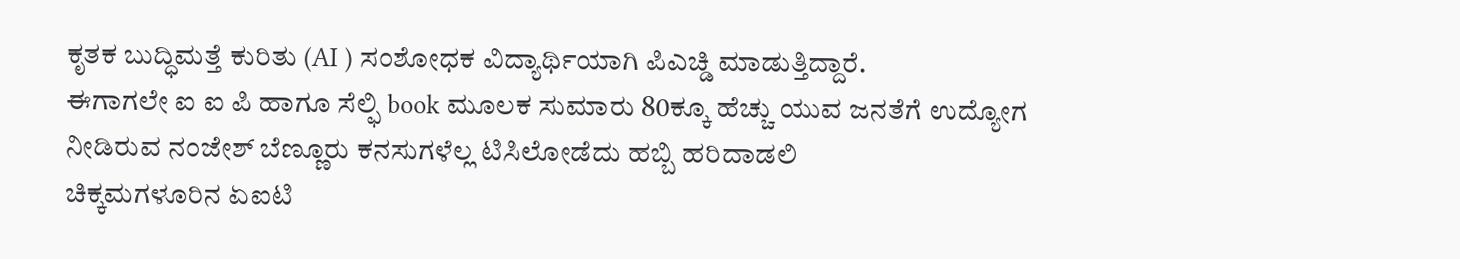ಕೃತಕ ಬುದ್ಧಿಮತ್ತೆ ಕುರಿತು (AI ) ಸಂಶೋಧಕ ವಿದ್ಯಾರ್ಥಿಯಾಗಿ ಪಿಎಚ್ಡಿ ಮಾಡುತ್ತಿದ್ದಾರೆ.
ಈಗಾಗಲೇ ಐ ಐ ಪಿ ಹಾಗೂ ಸೆಲ್ಫಿ book ಮೂಲಕ ಸುಮಾರು 80ಕ್ಕೂ ಹೆಚ್ಚು ಯುವ ಜನತೆಗೆ ಉದ್ಯೋಗ ನೀಡಿರುವ ನಂಜೇಶ್ ಬೆಣ್ಣೂರು ಕನಸುಗಳೆಲ್ಲ ಟಿಸಿಲೋಡೆದು ಹಬ್ಬಿ ಹರಿದಾಡಲಿ
ಚಿಕ್ಕಮಗಳೂರಿನ ಏಐಟಿ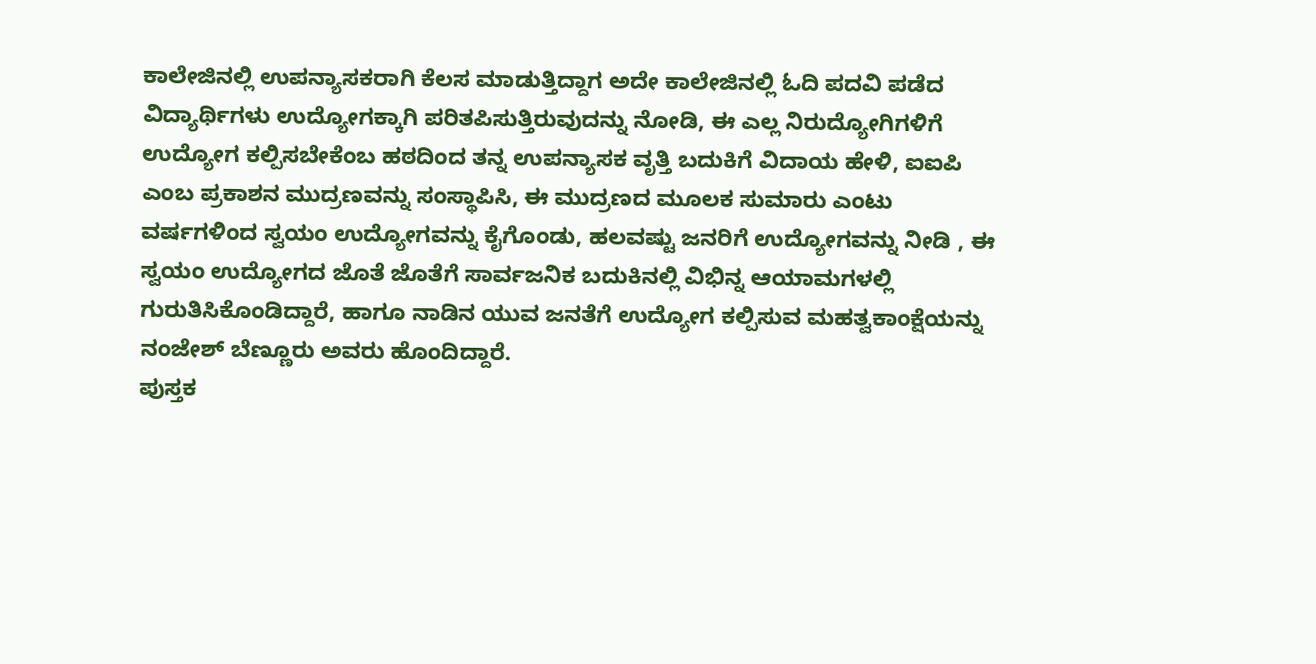ಕಾಲೇಜಿನಲ್ಲಿ ಉಪನ್ಯಾಸಕರಾಗಿ ಕೆಲಸ ಮಾಡುತ್ತಿದ್ದಾಗ ಅದೇ ಕಾಲೇಜಿನಲ್ಲಿ ಓದಿ ಪದವಿ ಪಡೆದ ವಿದ್ಯಾರ್ಥಿಗಳು ಉದ್ಯೋಗಕ್ಕಾಗಿ ಪರಿತಪಿಸುತ್ತಿರುವುದನ್ನು ನೋಡಿ, ಈ ಎಲ್ಲ ನಿರುದ್ಯೋಗಿಗಳಿಗೆ ಉದ್ಯೋಗ ಕಲ್ಪಿಸಬೇಕೆಂಬ ಹಠದಿಂದ ತನ್ನ ಉಪನ್ಯಾಸಕ ವೃತ್ತಿ ಬದುಕಿಗೆ ವಿದಾಯ ಹೇಳಿ, ಐಐಪಿ ಎಂಬ ಪ್ರಕಾಶನ ಮುದ್ರಣವನ್ನು ಸಂಸ್ಥಾಪಿಸಿ, ಈ ಮುದ್ರಣದ ಮೂಲಕ ಸುಮಾರು ಎಂಟು ವರ್ಷಗಳಿಂದ ಸ್ವಯಂ ಉದ್ಯೋಗವನ್ನು ಕೈಗೊಂಡು, ಹಲವಷ್ಟು ಜನರಿಗೆ ಉದ್ಯೋಗವನ್ನು ನೀಡಿ , ಈ ಸ್ವಯಂ ಉದ್ಯೋಗದ ಜೊತೆ ಜೊತೆಗೆ ಸಾರ್ವಜನಿಕ ಬದುಕಿನಲ್ಲಿ ವಿಭಿನ್ನ ಆಯಾಮಗಳಲ್ಲಿ ಗುರುತಿಸಿಕೊಂಡಿದ್ದಾರೆ, ಹಾಗೂ ನಾಡಿನ ಯುವ ಜನತೆಗೆ ಉದ್ಯೋಗ ಕಲ್ಪಿಸುವ ಮಹತ್ವಕಾಂಕ್ಷೆಯನ್ನು ನಂಜೇಶ್ ಬೆಣ್ಣೂರು ಅವರು ಹೊಂದಿದ್ದಾರೆ.
ಪುಸ್ತಕ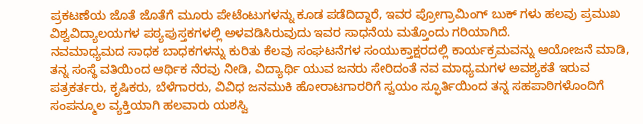ಪ್ರಕಟಣೆಯ ಜೊತೆ ಜೊತೆಗೆ ಮೂರು ಪೇಟೆಂಟುಗಳನ್ನು ಕೂಡ ಪಡೆದಿದ್ದಾರೆ, ಇವರ ಪ್ರೋಗ್ರಾಮಿಂಗ್ ಬುಕ್ ಗಳು ಹಲವು ಪ್ರಮುಖ ವಿಶ್ವವಿದ್ಯಾಲಯಗಳ ಪಠ್ಯಪುಸ್ತಕಗಳಲ್ಲಿ ಅಳವಡಿಸಿರುವುದು ಇವರ ಸಾಧನೆಯ ಮತ್ತೊಂದು ಗರಿಯಾಗಿದೆ.
ನವಮಾಧ್ಯಮದ ಸಾಧಕ ಬಾಧಕಗಳನ್ನು ಕುರಿತು ಕೆಲವು ಸಂಘಟನೆಗಳ ಸಂಯುಕ್ತಾಕ್ಷರದಲ್ಲಿ ಕಾರ್ಯಕ್ರಮವನ್ನು ಆಯೋಜನೆ ಮಾಡಿ, ತನ್ನ ಸಂಸ್ಥೆ ವತಿಯಿಂದ ಆರ್ಥಿಕ ನೆರವು ನೀಡಿ, ವಿದ್ಯಾರ್ಥಿ ಯುವ ಜನರು ಸೇರಿದಂತೆ ನವ ಮಾಧ್ಯಮಗಳ ಅವಶ್ಯಕತೆ ಇರುವ ಪತ್ರಕರ್ತರು, ಕೃಷಿಕರು, ಬೆಳೆಗಾರರು, ವಿವಿಧ ಜನಮುಕಿ ಹೋರಾಟಗಾರರಿಗೆ ಸ್ವಯಂ ಸ್ಫೂರ್ತಿಯಿಂದ ತನ್ನ ಸಹಪಾಠಿಗಳೊಂದಿಗೆ ಸಂಪನ್ಮೂಲ ವ್ಯಕ್ತಿಯಾಗಿ ಹಲವಾರು ಯಶಸ್ವಿ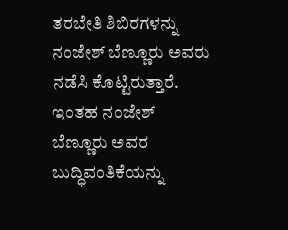ತರಬೇತಿ ಶಿಬಿರಗಳನ್ನು ನಂಜೇಶ್ ಬೆಣ್ಣೂರು ಅವರು ನಡೆಸಿ ಕೊಟ್ಟಿರುತ್ತಾರೆ.
ಇಂತಹ ನಂಜೇಶ್ ಬೆಣ್ಣೂರು ಅವರ ಬುದ್ಧಿವಂತಿಕೆಯನ್ನು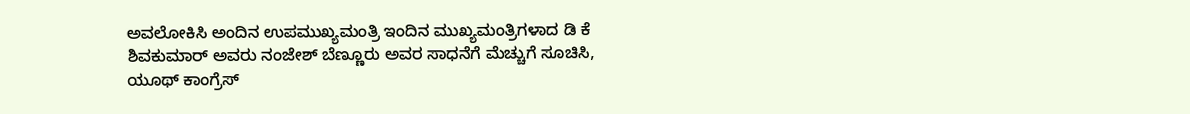ಅವಲೋಕಿಸಿ ಅಂದಿನ ಉಪಮುಖ್ಯಮಂತ್ರಿ ಇಂದಿನ ಮುಖ್ಯಮಂತ್ರಿಗಳಾದ ಡಿ ಕೆ ಶಿವಕುಮಾರ್ ಅವರು ನಂಜೇಶ್ ಬೆಣ್ಣೂರು ಅವರ ಸಾಧನೆಗೆ ಮೆಚ್ಚುಗೆ ಸೂಚಿಸಿ, ಯೂಥ್ ಕಾಂಗ್ರೆಸ್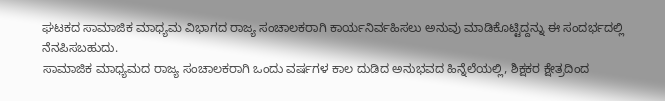ಘಟಕದ ಸಾಮಾಜಿಕ ಮಾಧ್ಯಮ ವಿಭಾಗದ ರಾಜ್ಯ ಸಂಚಾಲಕರಾಗಿ ಕಾರ್ಯನಿರ್ವಹಿಸಲು ಅನುವು ಮಾಡಿಕೊಟ್ಟಿದ್ದನ್ನು ಈ ಸಂದರ್ಭದಲ್ಲಿ ನೆನಪಿಸಬಹುದು.
ಸಾಮಾಜಿಕ ಮಾಧ್ಯಮದ ರಾಜ್ಯ ಸಂಚಾಲಕರಾಗಿ ಒಂದು ವರ್ಷಗಳ ಕಾಲ ದುಡಿದ ಅನುಭವದ ಹಿನ್ನೆಲೆಯಲ್ಲಿ, ಶಿಕ್ಷಕರ ಕ್ಷೇತ್ರದಿಂದ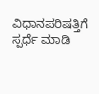ವಿಧಾನಪರಿಷತ್ತಿಗೆ ಸ್ಪರ್ಧೆ ಮಾಡಿ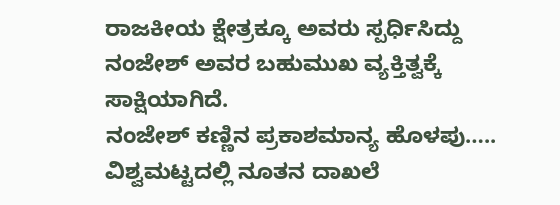ರಾಜಕೀಯ ಕ್ಷೇತ್ರಕ್ಕೂ ಅವರು ಸ್ಪರ್ಧಿಸಿದ್ದು ನಂಜೇಶ್ ಅವರ ಬಹುಮುಖ ವ್ಯಕ್ತಿತ್ವಕ್ಕೆ ಸಾಕ್ಷಿಯಾಗಿದೆ.
ನಂಜೇಶ್ ಕಣ್ಣಿನ ಪ್ರಕಾಶಮಾನ್ಯ ಹೊಳಪು…..
ವಿಶ್ವಮಟ್ಟದಲ್ಲಿ ನೂತನ ದಾಖಲೆ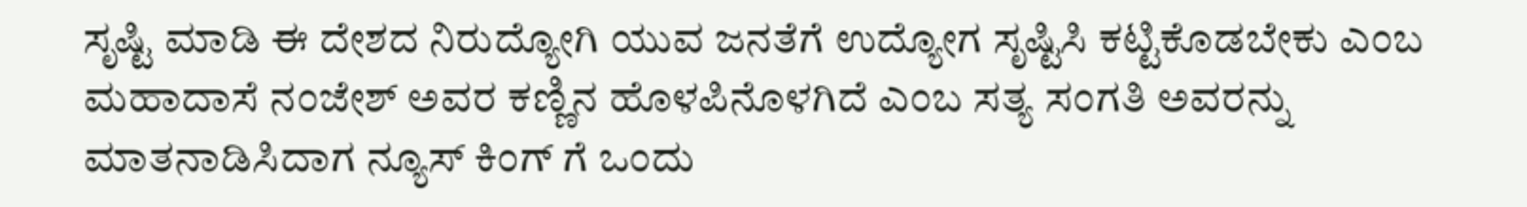ಸೃಷ್ಟಿ ಮಾಡಿ ಈ ದೇಶದ ನಿರುದ್ಯೋಗಿ ಯುವ ಜನತೆಗೆ ಉದ್ಯೋಗ ಸೃಷ್ಟಿಸಿ ಕಟ್ಟಿಕೊಡಬೇಕು ಎಂಬ ಮಹಾದಾಸೆ ನಂಜೇಶ್ ಅವರ ಕಣ್ಣಿನ ಹೊಳಪಿನೊಳಗಿದೆ ಎಂಬ ಸತ್ಯ ಸಂಗತಿ ಅವರನ್ನು ಮಾತನಾಡಿಸಿದಾಗ ನ್ಯೂಸ್ ಕಿಂಗ್ ಗೆ ಒಂದು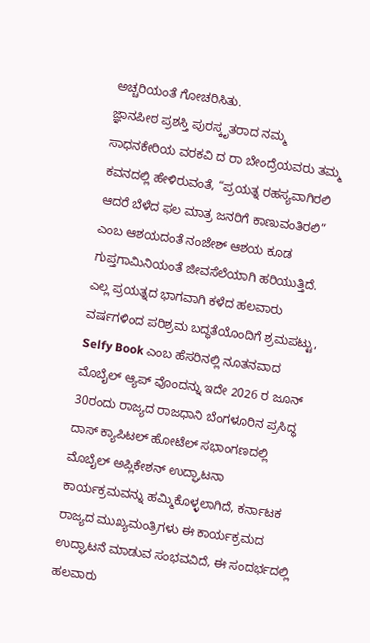ಅಚ್ಚರಿಯಂತೆ ಗೋಚರಿಸಿತು.
ಜ್ಞಾನಪೀಠ ಪ್ರಶಸ್ತಿ ಪುರಸ್ಕೃತರಾದ ನಮ್ಮ ಸಾಧನಕೇರಿಯ ವರಕವಿ ದ ರಾ ಬೇಂದ್ರೆಯವರು ತಮ್ಮ ಕವನದಲ್ಲಿ ಹೇಳಿರುವಂತೆ, “ಪ್ರಯತ್ನ ರಹಸ್ಯವಾಗಿರಲಿ ಆದರೆ ಬೆಳೆದ ಫಲ ಮಾತ್ರ ಜನರಿಗೆ ಕಾಣುವಂತಿರಲಿ” ಎಂಬ ಆಶಯದಂತೆ ನಂಜೇಶ್ ಆಶಯ ಕೂಡ ಗುಪ್ತಗಾಮಿನಿಯಂತೆ ಜೀವಸೆಲೆಯಾಗಿ ಹರಿಯುತ್ತಿದೆ.
ಎಲ್ಲ ಪ್ರಯತ್ನದ ಭಾಗವಾಗಿ ಕಳೆದ ಹಲವಾರು ವರ್ಷಗಳಿಂದ ಪರಿಶ್ರಮ ಬದ್ಧತೆಯೊಂದಿಗೆ ಶ್ರಮಪಟ್ಟು, Selfy Book ಎಂಬ ಹೆಸರಿನಲ್ಲಿ ನೂತನವಾದ ಮೊಬೈಲ್ ಆ್ಯಪ್ ವೊಂದನ್ನು ಇದೇ 2026 ರ ಜೂನ್ 30ರಂದು ರಾಜ್ಯದ ರಾಜಧಾನಿ ಬೆಂಗಳೂರಿನ ಪ್ರಸಿದ್ಧ ದಾಸ್ ಕ್ಯಾಪಿಟಲ್ ಹೋಟೆಲ್ ಸಭಾಂಗಣದಲ್ಲಿ ಮೊಬೈಲ್ ಅಪ್ಲಿಕೇಶನ್ ಉದ್ಘಾಟನಾ ಕಾರ್ಯಕ್ರಮವನ್ನು ಹಮ್ಮಿಕೊಳ್ಳಲಾಗಿದೆ, ಕರ್ನಾಟಕ ರಾಜ್ಯದ ಮುಖ್ಯಮಂತ್ರಿಗಳು ಈ ಕಾರ್ಯಕ್ರಮದ ಉದ್ಘಾಟನೆ ಮಾಡುವ ಸಂಭವವಿದೆ, ಈ ಸಂದರ್ಭದಲ್ಲಿ ಹಲವಾರು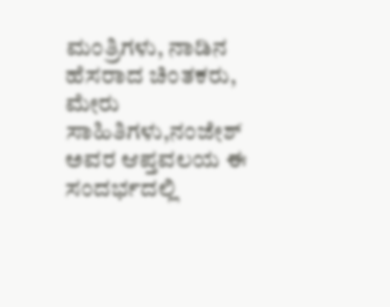ಮಂತ್ರಿಗಳು, ನಾಡಿನ ಹೆಸರಾದ ಚಿಂತಕರು, ಮೇರು ಸಾಹಿತಿಗಳು,ನಂಜೇಶ್ ಅವರ ಆಪ್ತವಲಯ ಈ ಸಂದರ್ಭದಲ್ಲಿ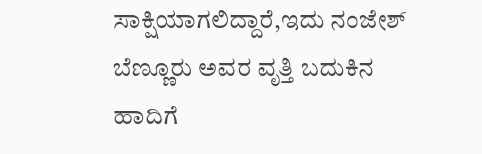ಸಾಕ್ಷಿಯಾಗಲಿದ್ದಾರೆ,ಇದು ನಂಜೇಶ್ ಬೆಣ್ಣೂರು ಅವರ ವೃತ್ತಿ ಬದುಕಿನ ಹಾದಿಗೆ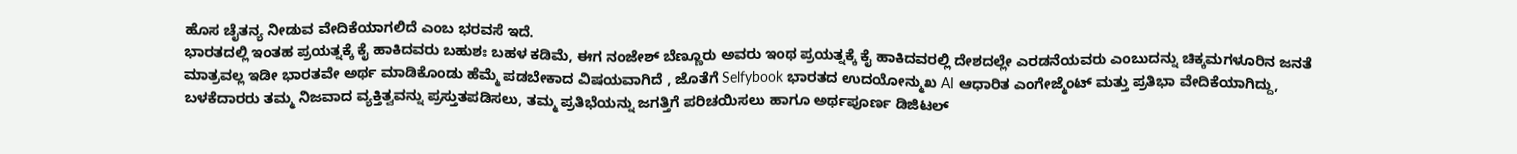ಹೊಸ ಚೈತನ್ಯ ನೀಡುವ ವೇದಿಕೆಯಾಗಲಿದೆ ಎಂಬ ಭರವಸೆ ಇದೆ.
ಭಾರತದಲ್ಲಿ ಇಂತಹ ಪ್ರಯತ್ನಕ್ಕೆ ಕೈ ಹಾಕಿದವರು ಬಹುಶಃ ಬಹಳ ಕಡಿಮೆ, ಈಗ ನಂಜೇಶ್ ಬೆಣ್ಣೂರು ಅವರು ಇಂಥ ಪ್ರಯತ್ನಕ್ಕೆ ಕೈ ಹಾಕಿದವರಲ್ಲಿ ದೇಶದಲ್ಲೇ ಎರಡನೆಯವರು ಎಂಬುದನ್ನು ಚಿಕ್ಕಮಗಳೂರಿನ ಜನತೆ ಮಾತ್ರವಲ್ಲ ಇಡೀ ಭಾರತವೇ ಅರ್ಥ ಮಾಡಿಕೊಂಡು ಹೆಮ್ಮೆ ಪಡಬೇಕಾದ ವಿಷಯವಾಗಿದೆ , ಜೊತೆಗೆ Selfybook ಭಾರತದ ಉದಯೋನ್ಮುಖ AI ಆಧಾರಿತ ಎಂಗೇಜ್ಮೆಂಟ್ ಮತ್ತು ಪ್ರತಿಭಾ ವೇದಿಕೆಯಾಗಿದ್ದು, ಬಳಕೆದಾರರು ತಮ್ಮ ನಿಜವಾದ ವ್ಯಕ್ತಿತ್ವವನ್ನು ಪ್ರಸ್ತುತಪಡಿಸಲು, ತಮ್ಮ ಪ್ರತಿಭೆಯನ್ನು ಜಗತ್ತಿಗೆ ಪರಿಚಯಿಸಲು ಹಾಗೂ ಅರ್ಥಪೂರ್ಣ ಡಿಜಿಟಲ್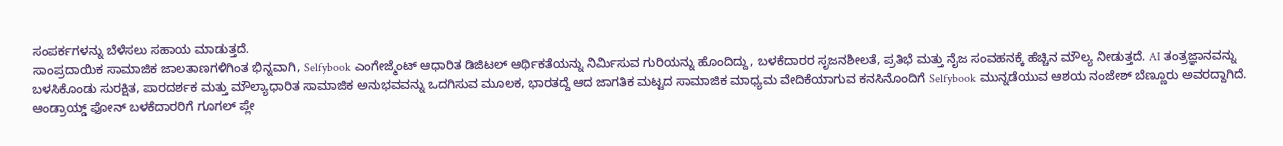ಸಂಪರ್ಕಗಳನ್ನು ಬೆಳೆಸಲು ಸಹಾಯ ಮಾಡುತ್ತದೆ.
ಸಾಂಪ್ರದಾಯಿಕ ಸಾಮಾಜಿಕ ಜಾಲತಾಣಗಳಿಗಿಂತ ಭಿನ್ನವಾಗಿ, Selfybook ಎಂಗೇಜ್ಮೆಂಟ್ ಆಧಾರಿತ ಡಿಜಿಟಲ್ ಆರ್ಥಿಕತೆಯನ್ನು ನಿರ್ಮಿಸುವ ಗುರಿಯನ್ನು ಹೊಂದಿದ್ದು, ಬಳಕೆದಾರರ ಸೃಜನಶೀಲತೆ, ಪ್ರತಿಭೆ ಮತ್ತು ನೈಜ ಸಂವಹನಕ್ಕೆ ಹೆಚ್ಚಿನ ಮೌಲ್ಯ ನೀಡುತ್ತದೆ. AI ತಂತ್ರಜ್ಞಾನವನ್ನು ಬಳಸಿಕೊಂಡು ಸುರಕ್ಷಿತ, ಪಾರದರ್ಶಕ ಮತ್ತು ಮೌಲ್ಯಾಧಾರಿತ ಸಾಮಾಜಿಕ ಅನುಭವವನ್ನು ಒದಗಿಸುವ ಮೂಲಕ, ಭಾರತದ್ದೆ ಆದ ಜಾಗತಿಕ ಮಟ್ಟದ ಸಾಮಾಜಿಕ ಮಾಧ್ಯಮ ವೇದಿಕೆಯಾಗುವ ಕನಸಿನೊಂದಿಗೆ Selfybook ಮುನ್ನಡೆಯುವ ಆಶಯ ನಂಜೇಶ್ ಬೆಣ್ಣೂರು ಅವರದ್ದಾಗಿದೆ.
ಆಂಡ್ರಾಯ್ಡ್ ಫೋನ್ ಬಳಕೆದಾರರಿಗೆ ಗೂಗಲ್ ಪ್ಲೇ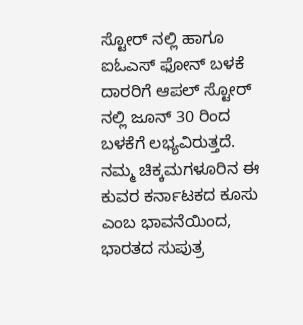ಸ್ಟೋರ್ ನಲ್ಲಿ ಹಾಗೂ ಐಓಎಸ್ ಫೋನ್ ಬಳಕೆ ದಾರರಿಗೆ ಆಪಲ್ ಸ್ಟೋರ್ ನಲ್ಲಿ ಜೂನ್ 30 ರಿಂದ ಬಳಕೆಗೆ ಲಭ್ಯವಿರುತ್ತದೆ. ನಮ್ಮ ಚಿಕ್ಕಮಗಳೂರಿನ ಈ ಕುವರ ಕರ್ನಾಟಕದ ಕೂಸು ಎಂಬ ಭಾವನೆಯಿಂದ, ಭಾರತದ ಸುಪುತ್ರ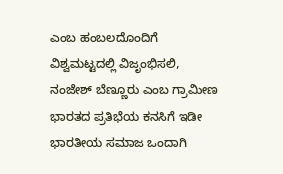ಎಂಬ ಹಂಬಲದೊಂದಿಗೆ ವಿಶ್ವಮಟ್ಟದಲ್ಲಿ ವಿಜೃಂಭಿಸಲಿ, ನಂಜೇಶ್ ಬೆಣ್ಣೂರು ಎಂಬ ಗ್ರಾಮೀಣ ಭಾರತದ ಪ್ರತಿಭೆಯ ಕನಸಿಗೆ ಇಡೀ ಭಾರತೀಯ ಸಮಾಜ ಒಂದಾಗಿ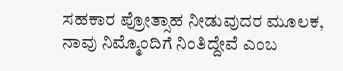ಸಹಕಾರ ಪ್ರೋತ್ಸಾಹ ನೀಡುವುದರ ಮೂಲಕ, ನಾವು ನಿಮ್ಮೊಂದಿಗೆ ನಿಂತಿದ್ದೇವೆ ಎಂಬ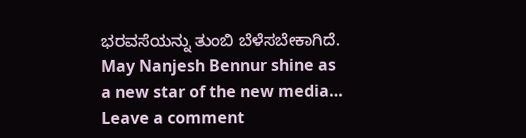ಭರವಸೆಯನ್ನು ತುಂಬಿ ಬೆಳೆಸಬೇಕಾಗಿದೆ.
May Nanjesh Bennur shine as a new star of the new media…
Leave a comment